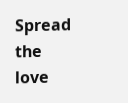Spread the love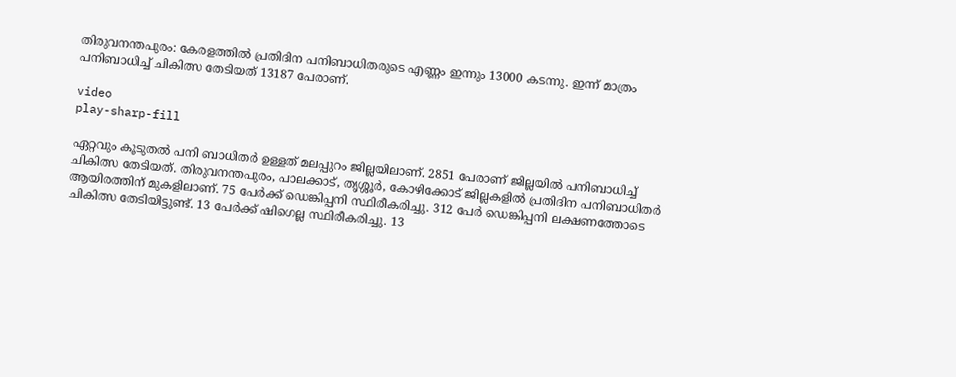തിരുവനന്തപുരം: കേരളത്തില്‍ പ്രതിദിന പനിബാധിതരുടെ എണ്ണം ഇന്നും 13000 കടന്നു. ഇന്ന് മാത്രം പനിബാധിച്ച്‌ ചികിത്സ തേടിയത് 13187 പേരാണ്.

video
play-sharp-fill

ഏറ്റവും കൂടുതല്‍ പനി ബാധിതര്‍ ഉള്ളത് മലപ്പുറം ജില്ലയിലാണ്. 2851 പേരാണ് ജില്ലയില്‍ പനിബാധിച്ച്‌ ചികിത്സ തേടിയത്. തിരുവനന്തപുരം, പാലക്കാട്, തൃശ്ശൂര്‍, കോഴിക്കോട് ജില്ലകളില്‍ പ്രതിദിന പനിബാധിതര്‍ ആയിരത്തിന് മുകളിലാണ്. 75 പേര്‍ക്ക് ഡെങ്കിപ്പനി സ്ഥിരീകരിച്ചു. 312 പേര്‍ ഡെങ്കിപ്പനി ലക്ഷണത്തോടെ ചികിത്സ തേടിയിട്ടുണ്ട്. 13 പേര്‍ക്ക് ഷിഗെല്ല സ്ഥിരീകരിച്ചു. 13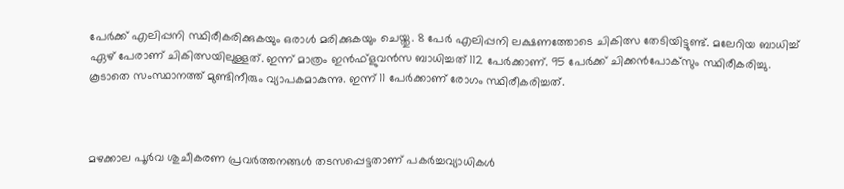പേര്‍ക്ക് എലിപ്പനി സ്ഥിരീകരിക്കുകയും ഒരാള്‍ മരിക്കുകയും ചെയ്തു. 8 പേര്‍ എലിപ്പനി ലക്ഷണത്തോടെ ചികിത്സ തേടിയിട്ടുണ്ട്. മലേറിയ ബാധിച്ച്‌ ഏഴ് പേരാണ് ചികിത്സയിലുള്ളത്. ഇന്ന് മാത്രം ഇന്‍ഫ്‌ളുവന്‍സ ബാധിച്ചത് 112 പേര്‍ക്കാണ്. 95 പേര്‍ക്ക് ചിക്കന്‍പോക്‌സും സ്ഥിരീകരിച്ചു. കൂടാതെ സംസ്ഥാനത്ത് മുണ്ടിനീരും വ്യാപകമാകുന്നു. ഇന്ന് 11 പേര്‍ക്കാണ് രോഗം സ്ഥിരീകരിച്ചത്.



മഴക്കാല പൂര്‍വ ശുചീകരണ പ്രവര്‍ത്തനങ്ങള്‍ തടസപ്പെട്ടതാണ് പകര്‍ച്ചവ്യാധികള്‍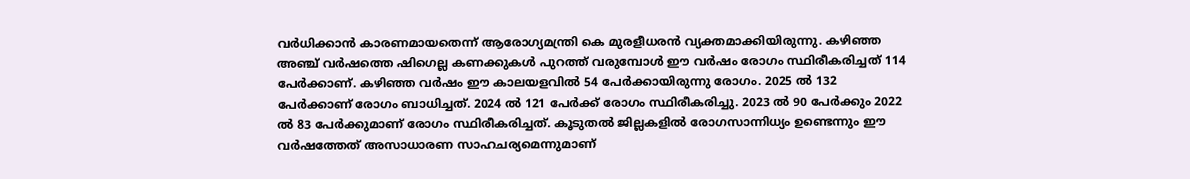വര്‍ധിക്കാന്‍ കാരണമായതെന്ന് ആരോഗ്യമന്ത്രി കെ മുരളീധരന്‍ വ്യക്തമാക്കിയിരുന്നു. കഴിഞ്ഞ അഞ്ച് വര്‍ഷത്തെ ഷിഗെല്ല കണക്കുകള്‍ പുറത്ത് വരുമ്പോള്‍ ഈ വര്‍ഷം രോഗം സ്ഥിരീകരിച്ചത് 114 പേര്‍ക്കാണ്. കഴിഞ്ഞ വര്‍ഷം ഈ കാലയളവില്‍ 54 പേര്‍ക്കായിരുന്നു രോഗം. 2025 ല്‍ 132 പേര്‍ക്കാണ് രോഗം ബാധിച്ചത്. 2024 ല്‍ 121 പേര്‍ക്ക് രോഗം സ്ഥിരീകരിച്ചു. 2023 ല്‍ 90 പേര്‍ക്കും 2022 ല്‍ 83 പേര്‍ക്കുമാണ് രോഗം സ്ഥിരീകരിച്ചത്. കൂടുതല്‍ ജില്ലകളില്‍ രോഗസാന്നിധ്യം ഉണ്ടെന്നും ഈ വര്‍ഷത്തേത് അസാധാരണ സാഹചര്യമെന്നുമാണ്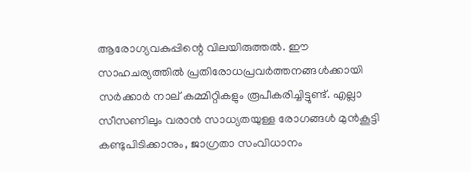ആരോഗ്യവകുപ്പിന്റെ വിലയിരുത്തല്‍. ഈ സാഹചര്യത്തില്‍ പ്രതിരോധപ്രവര്‍ത്തനങ്ങള്‍ക്കായി സര്‍ക്കാര്‍ നാല് കമ്മിറ്റികളും രൂപീകരിച്ചിട്ടുണ്ട്. എല്ലാ സീസണിലും വരാന്‍ സാധ്യതയുള്ള രോഗങ്ങള്‍ മുന്‍കൂട്ടി കണ്ടുപിടിക്കാനും, ജാഗ്രതാ സംവിധാനം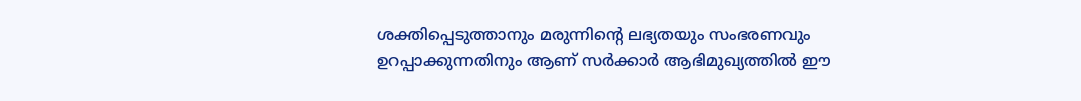ശക്തിപ്പെടുത്താനും മരുന്നിന്റെ ലഭ്യതയും സംഭരണവും ഉറപ്പാക്കുന്നതിനും ആണ് സര്‍ക്കാര്‍ ആഭിമുഖ്യത്തില്‍ ഈ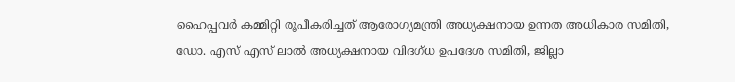ഹൈപ്പവര്‍ കമ്മിറ്റി രൂപീകരിച്ചത് ആരോഗ്യമന്ത്രി അധ്യക്ഷനായ ഉന്നത അധികാര സമിതി, ഡോ. എസ് എസ് ലാല്‍ അധ്യക്ഷനായ വിദഗ്ധ ഉപദേശ സമിതി, ജില്ലാ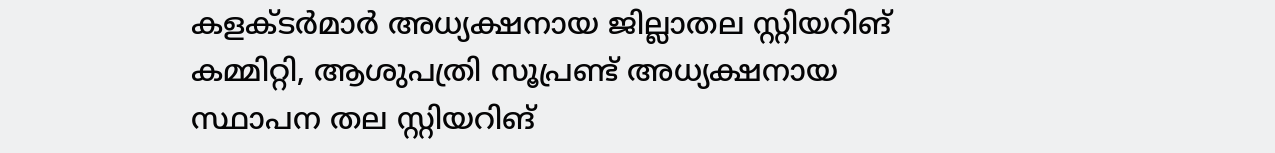കളക്ടര്‍മാര്‍ അധ്യക്ഷനായ ജില്ലാതല സ്റ്റിയറിങ് കമ്മിറ്റി, ആശുപത്രി സൂപ്രണ്ട് അധ്യക്ഷനായ സ്ഥാപന തല സ്റ്റിയറിങ്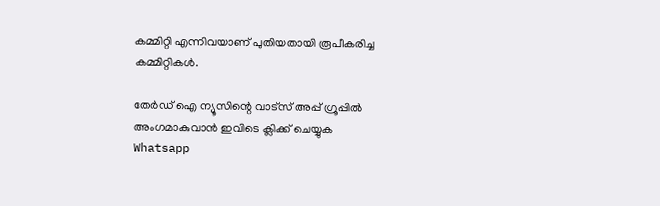കമ്മിറ്റി എന്നിവയാണ് പുതിയതായി രൂപീകരിച്ച കമ്മിറ്റികള്‍.

തേർഡ് ഐ ന്യൂസിന്റെ വാട്സ് അപ്പ് ഗ്രൂപ്പിൽ അംഗമാകുവാൻ ഇവിടെ ക്ലിക്ക് ചെയ്യുക
Whatsapp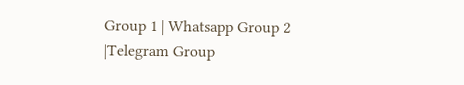Group 1 | Whatsapp Group 2 |Telegram Group